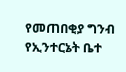የመጠበቂያ ግንብ የኢንተርኔት ቤተ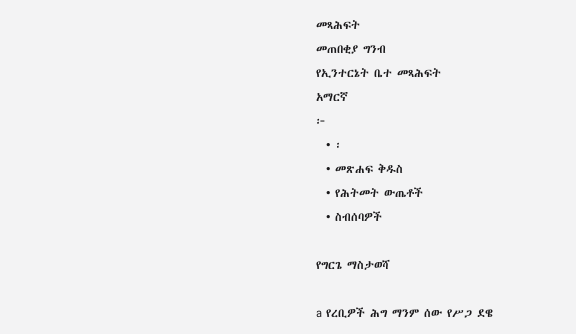መጻሕፍት
መጠበቂያ ግንብ
የኢንተርኔት ቤተ መጻሕፍት
አማርኛ
፦
  • ፡
  • መጽሐፍ ቅዱስ
  • የሕትመት ውጤቶች
  • ስብሰባዎች

የግርጌ ማስታወሻ

a የረቢዎች ሕግ ማንም ሰው የሥጋ ደዌ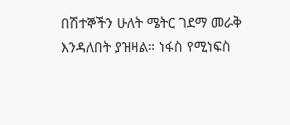በሽተኞችን ሁለት ሜትር ገደማ መራቅ እንዳለበት ያዝዛል። ነፋስ የሚነፍስ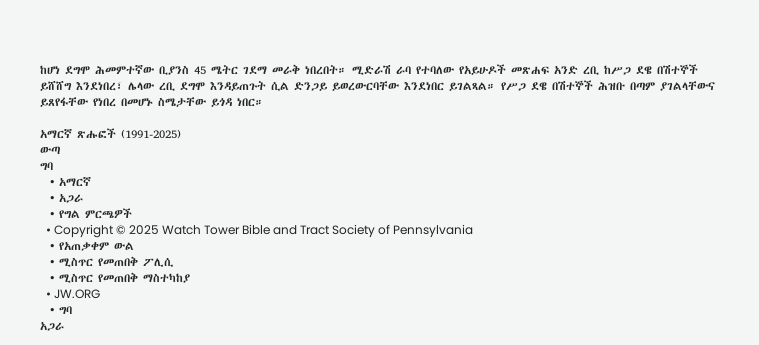ከሆነ ደግሞ ሕመምተኛው ቢያንስ 45 ሜትር ገደማ መራቅ ነበረበት። ሚድራሽ ራባ የተባለው የአይሁዶች መጽሐፍ አንድ ረቢ ከሥጋ ደዌ በሽተኞች ይሸሸግ እንደነበረ፣ ሌላው ረቢ ደግሞ እንዳይጠጉት ሲል ድንጋይ ይወረውርባቸው እንደነበር ይገልጻል። የሥጋ ደዌ በሽተኞች ሕዝቡ በጣም ያገልላቸውና ይጸየፋቸው የነበረ በመሆኑ ስሜታቸው ይጎዳ ነበር።

አማርኛ ጽሑፎች (1991-2025)
ውጣ
ግባ
  • አማርኛ
  • አጋራ
  • የግል ምርጫዎች
  • Copyright © 2025 Watch Tower Bible and Tract Society of Pennsylvania
  • የአጠቃቀም ውል
  • ሚስጥር የመጠበቅ ፖሊሲ
  • ሚስጥር የመጠበቅ ማስተካከያ
  • JW.ORG
  • ግባ
አጋራ